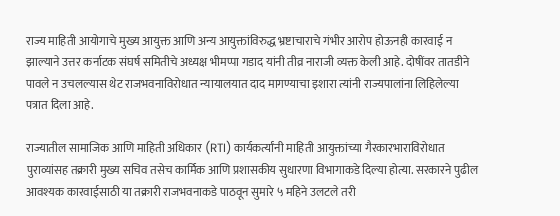राज्य माहिती आयोगाचे मुख्य आयुक्त आणि अन्य आयुक्तांविरुद्ध भ्रष्टाचाराचे गंभीर आरोप होऊनही कारवाई न झाल्याने उत्तर कर्नाटक संघर्ष समितीचे अध्यक्ष भीमप्पा गडाद यांनी तीव्र नाराजी व्यक्त केली आहे. दोषींवर तातडीने पावले न उचलल्यास थेट राजभवनाविरोधात न्यायालयात दाद मागण्याचा इशारा त्यांनी राज्यपालांना लिहिलेल्या पत्रात दिला आहे.

राज्यातील सामाजिक आणि माहिती अधिकार (RTI) कार्यकर्त्यांनी माहिती आयुक्तांच्या गैरकारभाराविरोधात पुराव्यांसह तक्रारी मुख्य सचिव तसेच कार्मिक आणि प्रशासकीय सुधारणा विभागाकडे दिल्या होत्या. सरकारने पुढील आवश्यक कारवाईसाठी या तक्रारी राजभवनाकडे पाठवून सुमारे ५ महिने उलटले तरी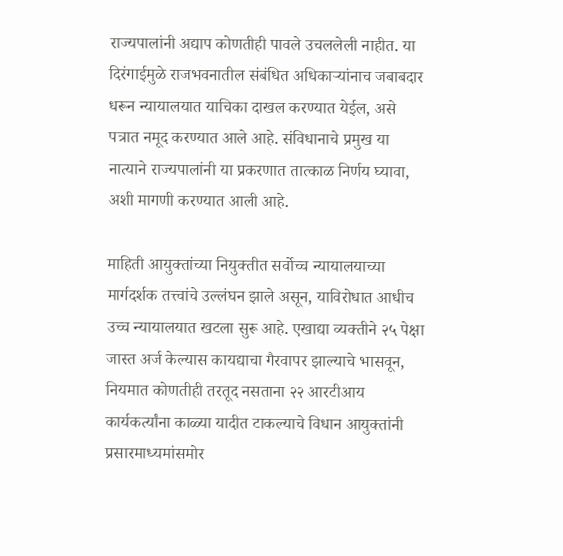राज्यपालांनी अद्याप कोणतीही पावले उचललेली नाहीत. या दिरंगाईमुळे राजभवनातील संबंधित अधिकाऱ्यांनाच जबाबदार धरून न्यायालयात याचिका दाखल करण्यात येईल, असे पत्रात नमूद करण्यात आले आहे. संविधानाचे प्रमुख या नात्याने राज्यपालांनी या प्रकरणात तात्काळ निर्णय घ्यावा, अशी मागणी करण्यात आली आहे.

माहिती आयुक्तांच्या नियुक्तीत सर्वोच्च न्यायालयाच्या मार्गदर्शक तत्त्वांचे उल्लंघन झाले असून, याविरोधात आधीच उच्च न्यायालयात खटला सुरू आहे. एखाद्या व्यक्तीने २५ पेक्षा जास्त अर्ज केल्यास कायद्याचा गैरवापर झाल्याचे भासवून, नियमात कोणतीही तरतूद नसताना २२ आरटीआय कार्यकर्त्यांना काळ्या यादीत टाकल्याचे विधान आयुक्तांनी प्रसारमाध्यमांसमोर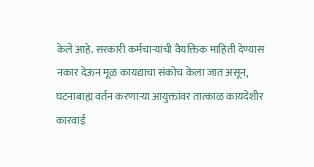केले आहे. सरकारी कर्मचाऱ्यांची वैयक्तिक माहिती देण्यास नकार देऊन मूळ कायद्याचा संकोच केला जात असून, घटनाबाह्य वर्तन करणाऱ्या आयुक्तांवर तात्काळ कायदेशीर कारवाई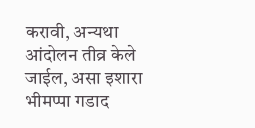करावी, अन्यथा आंदोलन तीव्र केले जाईल, असा इशारा भीमप्पा गडाद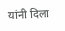यांनी दिला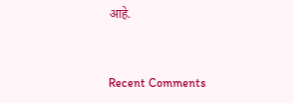आहे.


Recent Comments